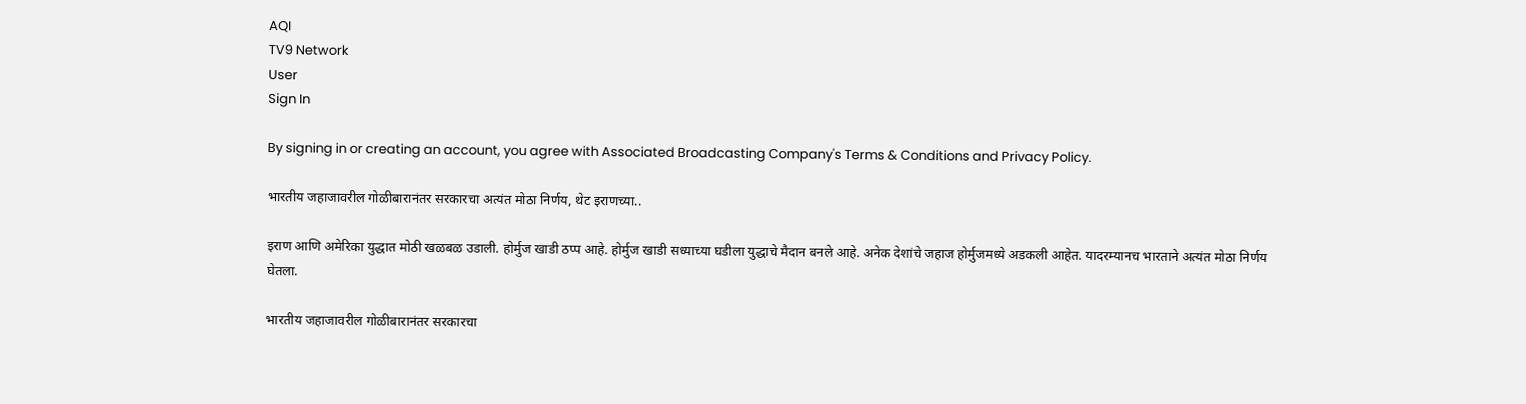AQI
TV9 Network
User
Sign In

By signing in or creating an account, you agree with Associated Broadcasting Company's Terms & Conditions and Privacy Policy.

भारतीय जहाजावरील गोळीबारानंतर सरकारचा अत्यंत मोठा निर्णय, थेट इराणच्या..

इराण आणि अमेरिका युद्धात मोठी खळबळ उडाली. होर्मुज खाडी ठप्प आहे. होर्मुज खाडी सध्याच्या घडीला युद्धाचे मैदान बनले आहे. अनेक देशांचे जहाज होर्मुजमध्ये अडकली आहेत. यादरम्यानच भारताने अत्यंत मोठा निर्णय घेतला.

भारतीय जहाजावरील गोळीबारानंतर सरकारचा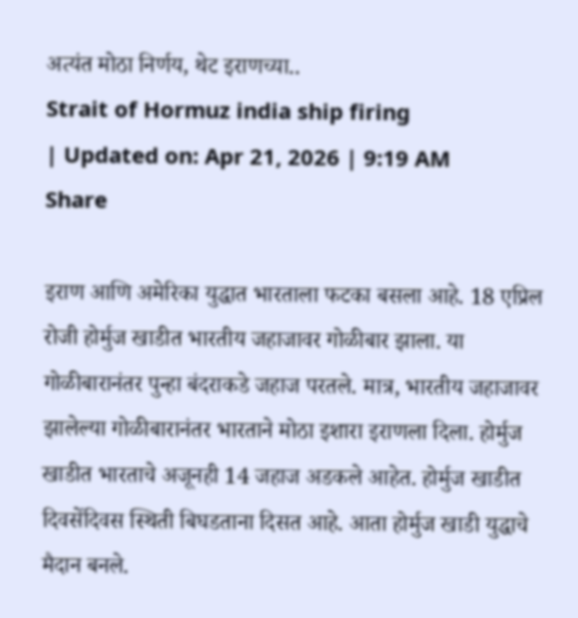अत्यंत मोठा निर्णय, थेट इराणच्या..
Strait of Hormuz india ship firing
| Updated on: Apr 21, 2026 | 9:19 AM
Share

इराण आणि अमेरिका युद्धात भारताला फटका बसला आहे. 18 एप्रिल रोजी होर्मुज खाडीत भारतीय जहाजावर गोळीबार झाला. या गोळीबारानंतर पुन्हा बंदराकडे जहाज परतले. मात्र, भारतीय जहाजावर झालेल्या गोळीबारानंतर भारताने मोठा इशारा इराणला दिला. होर्मुज खाडीत भारताचे अजूनही 14 जहाज अडकले आहेत. होर्मुज खाडीत दिवसेंदिवस स्थिती बिघडताना दिसत आहे. आता होर्मुज खाडी युद्धाचे मैदान बनले.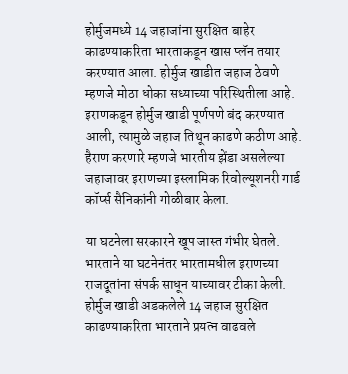होर्मुजमध्ये 14 जहाजांना सुरक्षित बाहेर काढण्याकरिता भारताकडून खास प्लॅन तयार करण्यात आला. होर्मुज खाडीत जहाज ठेवणे म्हणजे मोठा धोका सध्याच्या परिस्थितीला आहे. इराणकडून होर्मुज खाडी पूर्णपणे बंद करण्यात आली, त्यामुळे जहाज तिथून काढणे कठीण आहे. हैराण करणारे म्हणजे भारतीय झेंडा असलेल्या जहाजावर इराणच्या इस्लामिक रिवोल्यूशनरी गार्ड कॉर्प्स सैनिकांनी गोळीबार केला.

या घटनेला सरकारने खूप जास्त गंभीर घेतले. भारताने या घटनेनंतर भारतामधील इराणच्या राजदूतांना संपर्क साधून याच्यावर टीका केली. होर्मुज खाडी अडकलेले 14 जहाज सुरक्षित काढण्याकरिता भारताने प्रयत्न वाढवले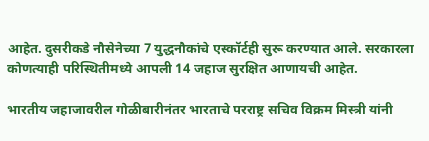आहेत. दुसरीकडे नौसेनेच्या 7 युद्धनौकांचे एस्कॉर्टही सुरू करण्यात आले. सरकारला कोणत्याही परिस्थितीमध्ये आपली 14 जहाज सुरक्षित आणायची आहेत.

भारतीय जहाजावरील गोळीबारीनंतर भारताचे परराष्ट्र सचिव विक्रम मिस्त्री यांनी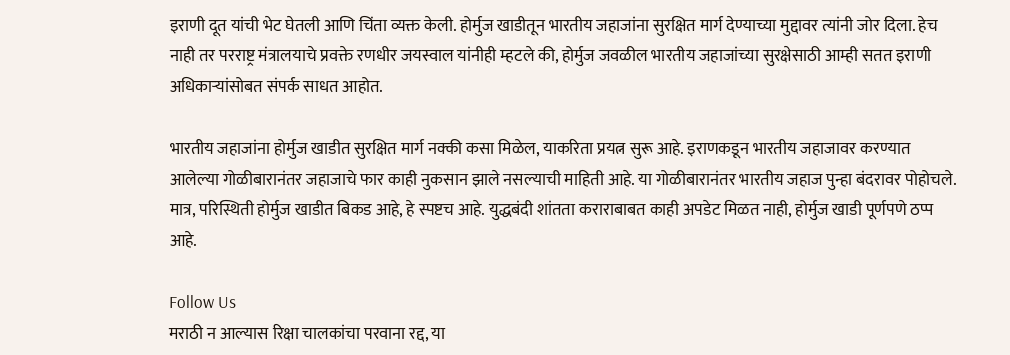इराणी दूत यांची भेट घेतली आणि चिंता व्यक्त केली. होर्मुज खाडीतून भारतीय जहाजांना सुरक्षित मार्ग देण्याच्या मुद्दावर त्यांनी जोर दिला. हेच नाही तर परराष्ट्र मंत्रालयाचे प्रवक्ते रणधीर जयस्वाल यांनीही म्हटले की, होर्मुज जवळील भारतीय जहाजांच्या सुरक्षेसाठी आम्ही सतत इराणी अधिकाऱ्यांसोबत संपर्क साधत आहोत.

भारतीय जहाजांना होर्मुज खाडीत सुरक्षित मार्ग नक्की कसा मिळेल, याकरिता प्रयत्न सुरू आहे. इराणकडून भारतीय जहाजावर करण्यात आलेल्या गोळीबारानंतर जहाजाचे फार काही नुकसान झाले नसल्याची माहिती आहे. या गोळीबारानंतर भारतीय जहाज पुन्हा बंदरावर पोहोचले. मात्र, परिस्थिती होर्मुज खाडीत बिकड आहे, हे स्पष्टच आहे. युद्धबंदी शांतता कराराबाबत काही अपडेट मिळत नाही, होर्मुज खाडी पूर्णपणे ठप्प आहे.

Follow Us
मराठी न आल्यास रिक्षा चालकांचा परवाना रद्द, या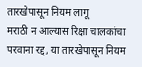तारखेपासून नियम लागू
मराठी न आल्यास रिक्षा चालकांचा परवाना रद्द, या तारखेपासून नियम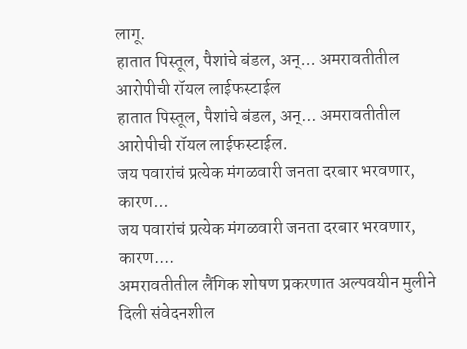लागू.
हातात पिस्तूल, पैशांचे बंडल, अन्... अमरावतीतील आरोपीची रॉयल लाईफस्टाईल
हातात पिस्तूल, पैशांचे बंडल, अन्... अमरावतीतील आरोपीची रॉयल लाईफस्टाईल.
जय पवारांचं प्रत्येक मंगळवारी जनता दरबार भरवणार, कारण...
जय पवारांचं प्रत्येक मंगळवारी जनता दरबार भरवणार, कारण....
अमरावतीतील लैंगिक शोषण प्रकरणात अल्पवयीन मुलीने दिली संवेदनशील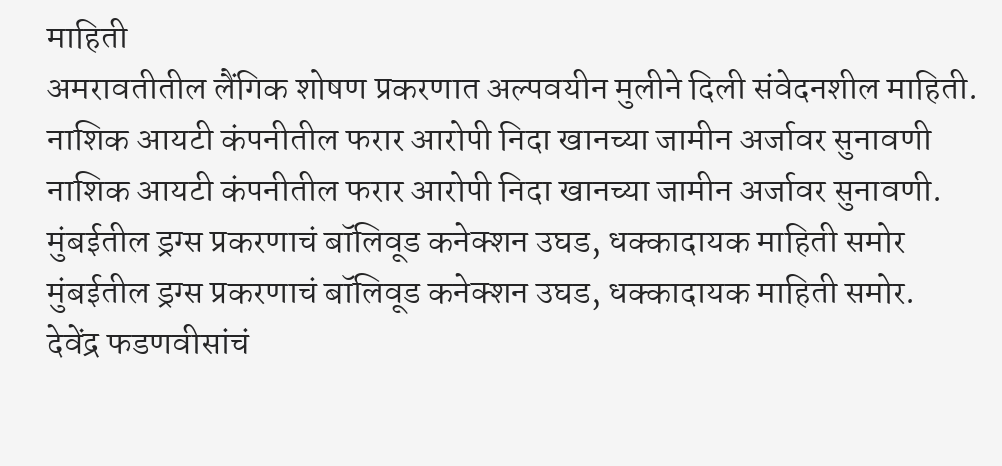माहिती
अमरावतीतील लैंगिक शोषण प्रकरणात अल्पवयीन मुलीने दिली संवेदनशील माहिती.
नाशिक आयटी कंपनीतील फरार आरोपी निदा खानच्या जामीन अर्जावर सुनावणी
नाशिक आयटी कंपनीतील फरार आरोपी निदा खानच्या जामीन अर्जावर सुनावणी.
मुंबईतील ड्रग्स प्रकरणाचं बॉलिवूड कनेक्शन उघड, धक्कादायक माहिती समोर
मुंबईतील ड्रग्स प्रकरणाचं बॉलिवूड कनेक्शन उघड, धक्कादायक माहिती समोर.
देवेंद्र फडणवीसांचं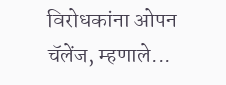विरोधकांना ओपन चॅलेंज, म्हणाले...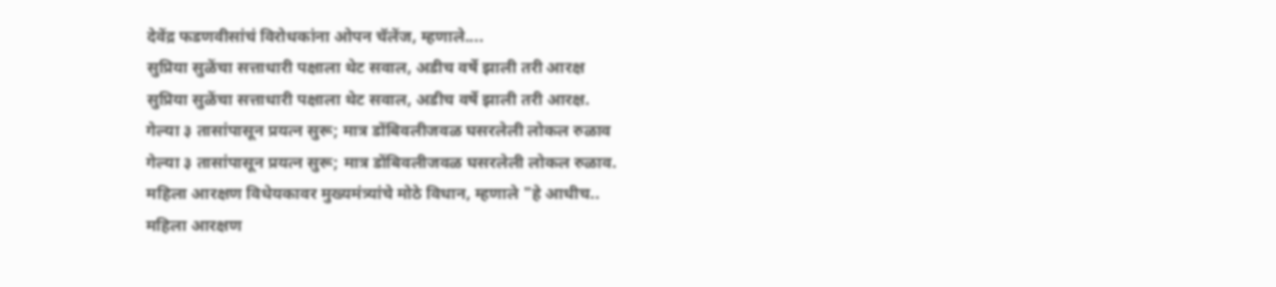देवेंद्र फडणवीसांचं विरोधकांना ओपन चॅलेंज, म्हणाले....
सुप्रिया सुळेंचा सत्ताधारी पक्षाला थेट सवाल, अडीच वर्षे झाली तरी आरक्ष
सुप्रिया सुळेंचा सत्ताधारी पक्षाला थेट सवाल, अडीच वर्षे झाली तरी आरक्ष.
गेल्या ३ तासांपासून प्रयत्न सुरू; मात्र डोंबिवलीजवळ घसरलेली लोकल रुळाव
गेल्या ३ तासांपासून प्रयत्न सुरू; मात्र डोंबिवलीजवळ घसरलेली लोकल रुळाव.
महिला आरक्षण विधेयकावर मुख्यमंत्र्यांचे मोठे विधान, म्हणाले "हे आधीच..
महिला आरक्षण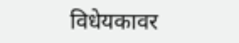विधेयकावर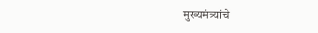मुख्यमंत्र्यांचे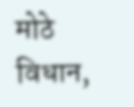मोठे विधान,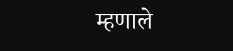म्हणाले